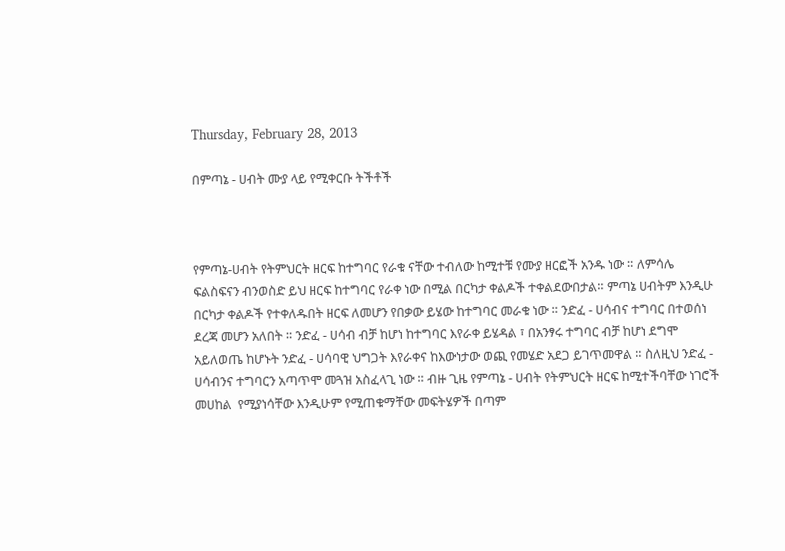Thursday, February 28, 2013

በምጣኔ - ሀብት ሙያ ላይ የሚቀርቡ ትችቶች



የምጣኔ-ሀብት የትምህርት ዘርፍ ከተግባር የራቁ ናቸው ተብለው ከሚተቹ የሙያ ዘርፎች አንዱ ነው ። ለምሳሌ ፍልስፍናን ብንወስድ ይህ ዘርፍ ከተግባር የራቀ ነው በሚል በርካታ ቀልዶች ተቀልደውበታል። ምጣኔ ሀብትም እንዲሁ በርካታ ቀልዶች የተቀለዱበት ዘርፍ ለመሆን የበቃው ይሄው ከተግባር መራቁ ነው ። ንድፈ - ሀሳብና ተግባር በተወሰነ ደረጃ መሆን አለበት ። ንድፈ - ሀሳብ ብቻ ከሆነ ከተግባር እየራቀ ይሄዳል ፣ በአንፃሩ ተግባር ብቻ ከሆነ ደግሞ አይለወጤ ከሆኑት ንድፈ - ሀሳባዊ ህግጋት እየራቀና ከእውነታው ወጪ የመሄድ አደጋ ይገጥመዋል ። ስለዚህ ንድፈ - ሀሳብንና ተግባርን አጣጥሞ መጓዝ አስፈላጊ ነው ። ብዙ ጊዜ የምጣኔ - ሀብት የትምህርት ዘርፍ ከሚተችባቸው ነገሮች መሀከል  የሚያነሳቸው እንዲሁም የሚጠቁማቸው መፍትሄዎች በጣም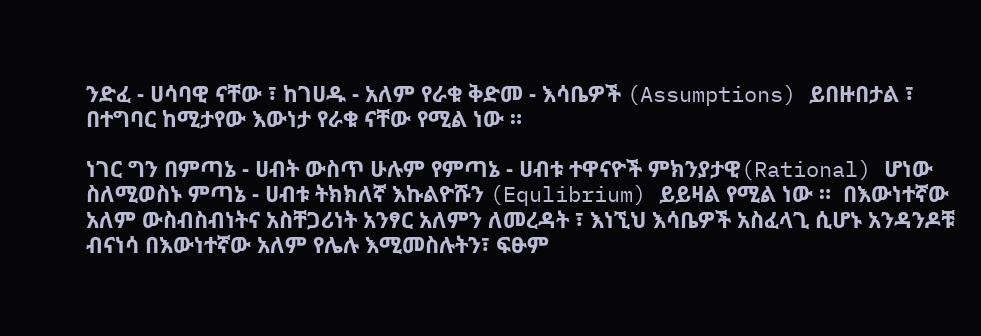ንድፈ - ሀሳባዊ ናቸው ፣ ከገሀዱ - አለም የራቁ ቅድመ - እሳቤዎች (Assumptions) ይበዙበታል ፣  በተግባር ከሚታየው እውነታ የራቁ ናቸው የሚል ነው ።

ነገር ግን በምጣኔ - ሀብት ውስጥ ሁሉም የምጣኔ - ሀብቱ ተዋናዮች ምክንያታዊ(Rational) ሆነው ስለሚወስኑ ምጣኔ - ሀብቱ ትክክለኛ እኩልዮሹን (Equlibrium) ይይዛል የሚል ነው ።  በእውነተኛው አለም ውስብስብነትና አስቸጋሪነት አንፃር አለምን ለመረዳት ፣ እነኚህ እሳቤዎች አስፈላጊ ሲሆኑ አንዳንዶቹ ብናነሳ በእውነተኛው አለም የሌሉ እሚመስሉትን፣ ፍፁም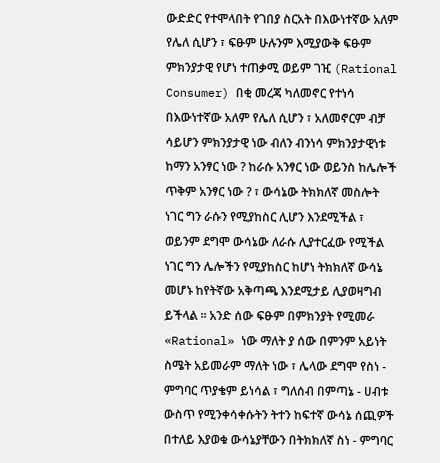ውድድር የተሞላበት የገበያ ስርአት በእውነተኛው አለም የሌለ ሲሆን ፣ ፍፁም ሁሉንም እሚያውቅ ፍፁም ምክንያታዊ የሆነ ተጠቃሚ ወይም ገዢ (Rational Consumer) በቂ መረጃ ካለመኖር የተነሳ በእውነተኛው አለም የሌለ ሲሆን ፣ አለመኖርም ብቻ ሳይሆን ምክንያታዊ ነው ብለን ብንነሳ ምክንያታዊነቱ ከማን አንፃር ነው ? ከራሱ አንፃር ነው ወይንስ ከሌሎች ጥቅም አንፃር ነው ? ፣ ውሳኔው ትክክለኛ መስሎት ነገር ግን ራሱን የሚያከስር ሊሆን እንደሚችል ፣ ወይንም ደግሞ ውሳኔው ለራሱ ሊያተርፈው የሚችል ነገር ግን ሌሎችን የሚያከስር ከሆነ ትክክለኛ ውሳኔ መሆኑ ከየትኛው አቅጣጫ እንደሚታይ ሊያወዛግብ ይችላል ። አንድ ሰው ፍፁም በምክንያት የሚመራ «Rational» ነው ማለት ያ ሰው በምንም አይነት ስሜት አይመራም ማለት ነው ፣ ሌላው ደግሞ የስነ - ምግባር ጥያቄም ይነሳል ፣ ግለሰብ በምጣኔ - ሀብቱ ውስጥ የሚንቀሳቀሱትን ትተን ከፍተኛ ውሳኔ ሰጪዎች በተለይ እያወቁ ውሳኔያቸውን በትክክለኛ ስነ - ምግባር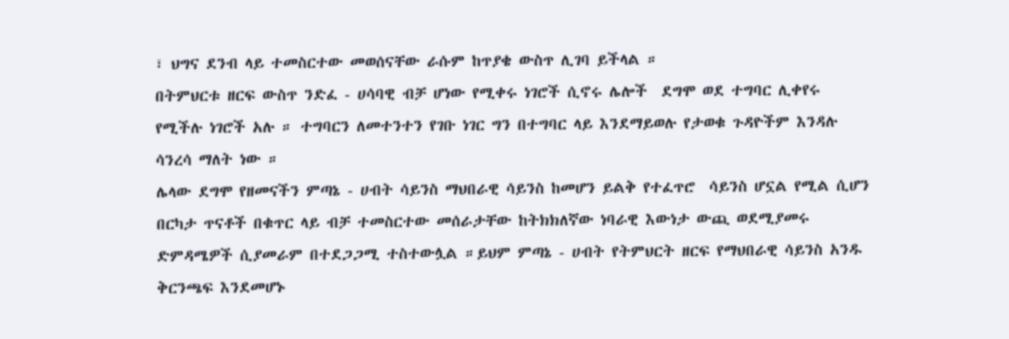፣ ህግና ደንብ ላይ ተመስርተው መወሰናቸው ራሱም ከጥያቄ ውስጥ ሊገባ ይችላል ።
በትምህርቱ ዘርፍ ውስጥ ንድፈ - ሀሳባዊ ብቻ ሆነው የሚቀሩ ነገሮች ሲኖሩ ሌሎች  ደግሞ ወደ ተግባር ሊቀየሩ የሚችሉ ነገሮች አሉ ። ተግባርን ለመተንተን የገቡ ነገር ግን በተግባር ላይ እንደማይወሉ የታወቁ ጉዳዮችም እንዳሉ ሳንረሳ ማለት ነው ።
ሌላው ደግሞ የዘመናችን ምጣኔ - ሀብት ሳይንስ ማህበራዊ ሳይንስ ከመሆን ይልቅ የተፈጥሮ  ሳይንስ ሆኗል የሚል ሲሆን በርካታ ጥናቶች በቁጥር ላይ ብቻ ተመስርተው መሰራታቸው ከትክክለኛው ነባራዊ እውነታ ውጪ ወደሚያመሩ ድምዳሜዎች ሲያመራም በተደጋጋሚ ተስተውሏል ።ይህም ምጣኔ - ሀብት የትምህርት ዘርፍ የማህበራዊ ሳይንስ አንዱ ቅርንጫፍ እንደመሆኑ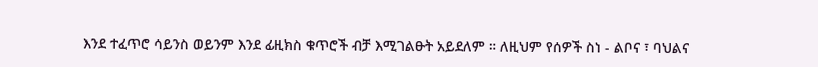እንደ ተፈጥሮ ሳይንስ ወይንም እንደ ፊዚክስ ቁጥሮች ብቻ እሚገልፁት አይደለም ። ለዚህም የሰዎች ስነ - ልቦና ፣ ባህልና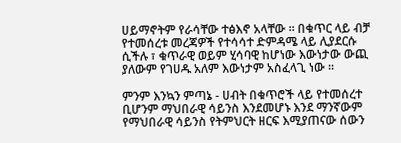ሀይማኖትም የራሳቸው ተፅእኖ አላቸው ። በቁጥር ላይ ብቻ የተመሰረቱ መረጃዎች የተሳሳተ ድምዳሜ ላይ ሊያደርሱ ሲችሉ ፣ ቁጥራዊ ወይም ሂሳባዊ ከሆነው እውነታው ውጪ ያለውም የገሀዱ አለም እውነታም አስፈላጊ ነው ።

ምንም እንኳን ምጣኔ - ሀብት በቁጥሮች ላይ የተመሰረተ ቢሆንም ማህበራዊ ሳይንስ እንደመሆኑ እንደ ማንኛውም የማህበራዊ ሳይንስ የትምህርት ዘርፍ እሚያጠናው ሰውን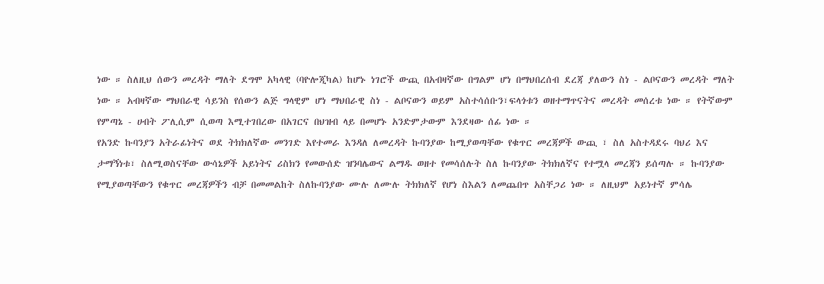ነው ። ስለዚህ ሰውን መረዳት ማለት ደግሞ አካላዊ (ባዮሎጂካል) ከሆኑ ነገሮች ውጪ በአብዛኛው በግልም ሆነ በማህበረሰብ ደረጃ ያለውን ስነ - ልቦናውን መረዳት ማለት ነው ። አብዛኛው ማህበራዊ ሳይንስ የሰውን ልጅ ግላዊም ሆነ ማህበራዊ ስነ - ልቦናውን ወይም አስተሳሰቡን፣ፍላጎቱን ወዘተማጥናትና መረዳት መሰረቱ ነው ። የትኛውም የምጣኔ - ሀብት ፖሊሲም ሲወጣ እሚተገበረው በአገርና በህዝብ ላይ በመሆኑ አንድምታውም እንደዛው ሰፊ ነው ።
የአንድ ኩባንያን አትራፊነትና ወደ ትክክለኛው መንገድ እየተመራ እንዳለ ለመረዳት ኩባንያው ከሚያወጣቸው የቁጥር መረጃዎች ውጪ ፣ ስለ አስተዳደሩ ባህሪ እና ታማኝነቱ፣ ስለሚወስናቸው ውሳኔዎች አይነትና ሪስክን የመውሰድ ዝንባሌውና ልማዱ ወዘተ የመሳሰሉት ስለ ኩባንያው ትክክለኛና የተሟላ መረጃን ይሰጣሉ ። ኩባንያው የሚያወጣቸውን የቁጥር መረጃዎችን ብቻ በመመልከት ስለኩባንያው ሙሉ ለሙሉ ትክክለኛ የሆነ ስእልን ለመጨበጥ አስቸጋሪ ነው ። ለዚህም አይነተኛ ምሳሌ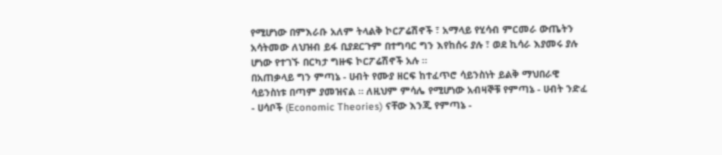የሚሆነው በምእራቡ አለም ትላልቅ ኮርፖሬሽኖች ፣ አማላይ የሂሳብ ምርመራ ውጤትን አሳትመው ለህዝብ ይፋ ቢያደርጉም በተግባር ግን እየከሰሩ ያሉ ፣ ወደ ኪሳራ እያመሩ ያሉ ሆነው የተገኙ በርካታ ግዙፍ ኮርፖሬሽኖች አሉ ።
በአጠቃላይ ግን ምጣኔ - ሀብት የሙያ ዘርፍ ከተፈጥሮ ሳይንስነት ይልቅ ማህበራዊ ሳይንስነቱ በጣም ያመዝናል ። ለዚህም ምሳሌ የሚሆነው አብዛኞቹ የምጣኔ - ሀብት ንድፈ - ሀሳቦች (Economic Theories) ናቸው እንጂ የምጣኔ -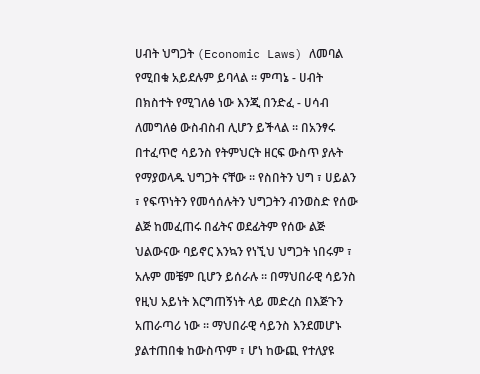ሀብት ህግጋት (Economic Laws) ለመባል የሚበቁ አይደሉም ይባላል ። ምጣኔ - ሀብት በክስተት የሚገለፅ ነው እንጂ በንድፈ - ሀሳብ ለመግለፅ ውስብስብ ሊሆን ይችላል ። በአንፃሩ በተፈጥሮ ሳይንስ የትምህርት ዘርፍ ውስጥ ያሉት የማያወላዱ ህግጋት ናቸው ። የስበትን ህግ ፣ ሀይልን ፣ የፍጥነትን የመሳሰሉትን ህግጋትን ብንወስድ የሰው ልጅ ከመፈጠሩ በፊትና ወደፊትም የሰው ልጅ ህልውናው ባይኖር እንኳን የነኚህ ህግጋት ነበሩም ፣ አሉም መቼም ቢሆን ይሰራሉ ። በማህበራዊ ሳይንስ የዚህ አይነት እርግጠኝነት ላይ መድረስ በእጅጉን አጠራጣሪ ነው ። ማህበራዊ ሳይንስ እንደመሆኑ ያልተጠበቁ ከውስጥም ፣ ሆነ ከውጪ የተለያዩ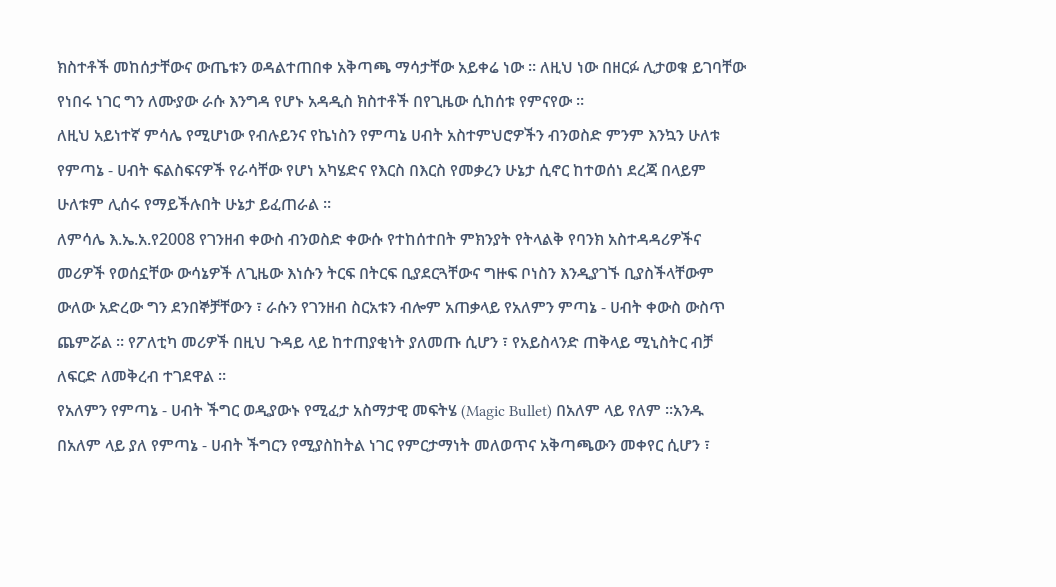ክስተቶች መከሰታቸውና ውጤቱን ወዳልተጠበቀ አቅጣጫ ማሳታቸው አይቀሬ ነው ። ለዚህ ነው በዘርፉ ሊታወቁ ይገባቸው የነበሩ ነገር ግን ለሙያው ራሱ እንግዳ የሆኑ አዳዲስ ክስተቶች በየጊዜው ሲከሰቱ የምናየው ።
ለዚህ አይነተኛ ምሳሌ የሚሆነው የብሉይንና የኬነስን የምጣኔ ሀብት አስተምህሮዎችን ብንወስድ ምንም እንኳን ሁለቱ የምጣኔ - ሀብት ፍልስፍናዎች የራሳቸው የሆነ አካሄድና የእርስ በእርስ የመቃረን ሁኔታ ሲኖር ከተወሰነ ደረጃ በላይም ሁለቱም ሊሰሩ የማይችሉበት ሁኔታ ይፈጠራል ።
ለምሳሌ እ.ኤ.አ.የ2008 የገንዘብ ቀውስ ብንወስድ ቀውሱ የተከሰተበት ምክንያት የትላልቅ የባንክ አስተዳዳሪዎችና መሪዎች የወሰኗቸው ውሳኔዎች ለጊዜው እነሱን ትርፍ በትርፍ ቢያደርጓቸውና ግዙፍ ቦነስን እንዲያገኙ ቢያስችላቸውም ውለው አድረው ግን ደንበኞቻቸውን ፣ ራሱን የገንዘብ ስርአቱን ብሎም አጠቃላይ የአለምን ምጣኔ - ሀብት ቀውስ ውስጥ ጨምሯል ። የፖለቲካ መሪዎች በዚህ ጉዳይ ላይ ከተጠያቂነት ያለመጡ ሲሆን ፣ የአይስላንድ ጠቅላይ ሚኒስትር ብቻ ለፍርድ ለመቅረብ ተገደዋል ።
የአለምን የምጣኔ - ሀብት ችግር ወዲያውኑ የሚፈታ አስማታዊ መፍትሄ (Magic Bullet) በአለም ላይ የለም ።አንዱ በአለም ላይ ያለ የምጣኔ - ሀብት ችግርን የሚያስከትል ነገር የምርታማነት መለወጥና አቅጣጫውን መቀየር ሲሆን ፣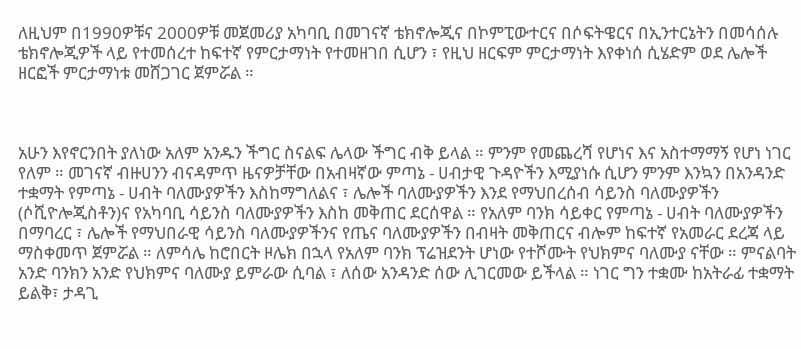ለዚህም በ1990ዎቹና 2000ዎቹ መጀመሪያ አካባቢ በመገናኛ ቴክኖሎጂና በኮምፒውተርና በሶፍትዌርና በኢንተርኔትን በመሳሰሉ ቴክኖሎጂዎች ላይ የተመሰረተ ከፍተኛ የምርታማነት የተመዘገበ ሲሆን ፣ የዚህ ዘርፍም ምርታማነት እየቀነሰ ሲሄድም ወደ ሌሎች ዘርፎች ምርታማነቱ መሸጋገር ጀምሯል ።



አሁን እየኖርንበት ያለነው አለም አንዱን ችግር ስናልፍ ሌላው ችግር ብቅ ይላል ። ምንም የመጨረሻ የሆነና እና አስተማማኝ የሆነ ነገር የለም ። መገናኛ ብዙሀንን ብናዳምጥ ዜናዎቻቸው በአብዛኛው ምጣኔ - ሀብታዊ ጉዳዮችን እሚያነሱ ሲሆን ምንም እንኳን በአንዳንድ ተቋማት የምጣኔ - ሀብት ባለሙያዎችን እስከማግለልና ፣ ሌሎች ባለሙያዎችን እንደ የማህበረሰብ ሳይንስ ባለሙያዎችን (ሶሺዮሎጂስቶን)ና የአካባቢ ሳይንስ ባለሙያዎችን እስከ መቅጠር ደርሰዋል ። የአለም ባንክ ሳይቀር የምጣኔ - ሀብት ባለሙያዎችን በማባረር ፣ ሌሎች የማህበራዊ ሳይንስ ባለሙያዎችንና የጤና ባለሙያዎችን በብዛት መቅጠርና ብሎም ከፍተኛ የአመራር ደረጃ ላይ ማስቀመጥ ጀምሯል ። ለምሳሌ ከሮበርት ዞሌክ በኋላ የአለም ባንክ ፕሬዝደንት ሆነው የተሾሙት የህክምና ባለሙያ ናቸው ። ምናልባት አንድ ባንክን አንድ የህክምና ባለሙያ ይምራው ሲባል ፣ ለሰው አንዳንድ ሰው ሊገርመው ይችላል ። ነገር ግን ተቋሙ ከአትራፊ ተቋማት ይልቅ፣ ታዳጊ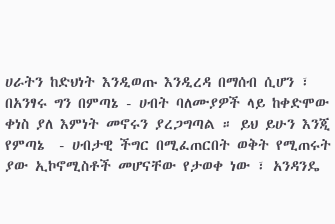ሀራትን ከድህነት እንዲወጡ እንዲረዳ በማሰብ ሲሆን ፣ በአንፃሩ ግን በምጣኔ - ሀብት ባለሙያዎች ላይ ከቀድሞው ቀነስ ያለ እምነት መኖሩን ያረጋግጣል ። ይህ ይሁን እንጂ የምጣኔ  - ሀብታዊ ችግር በሚፈጠርበት ወቅት የሚጠሩት ያው ኢኮኖሚስቶች መሆናቸው የታወቀ ነው ፣ አንዳንዴ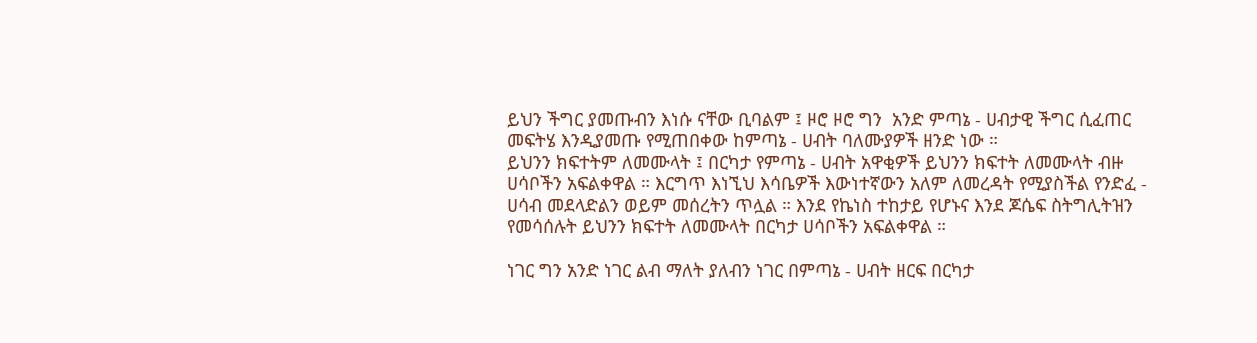ይህን ችግር ያመጡብን እነሱ ናቸው ቢባልም ፤ ዞሮ ዞሮ ግን  አንድ ምጣኔ - ሀብታዊ ችግር ሲፈጠር መፍትሄ እንዲያመጡ የሚጠበቀው ከምጣኔ - ሀብት ባለሙያዎች ዘንድ ነው ።
ይህንን ክፍተትም ለመሙላት ፤ በርካታ የምጣኔ - ሀብት አዋቂዎች ይህንን ክፍተት ለመሙላት ብዙ ሀሳቦችን አፍልቀዋል ። እርግጥ እነኚህ እሳቤዎች እውነተኛውን አለም ለመረዳት የሚያስችል የንድፈ - ሀሳብ መደላድልን ወይም መሰረትን ጥሏል ። እንደ የኬነስ ተከታይ የሆኑና እንደ ጆሴፍ ስትግሊትዝን የመሳሰሉት ይህንን ክፍተት ለመሙላት በርካታ ሀሳቦችን አፍልቀዋል ።

ነገር ግን አንድ ነገር ልብ ማለት ያለብን ነገር በምጣኔ - ሀብት ዘርፍ በርካታ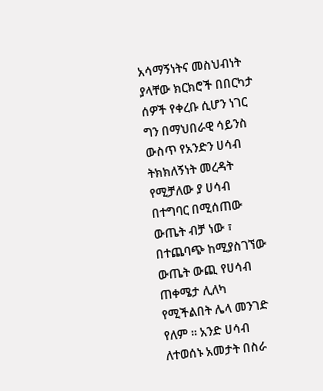አሳማኝነትና መስህብነት ያላቸው ክርክሮች በበርካታ ሰዎች የቀረቡ ሲሆን ነገር ግን በማህበራዊ ሳይንስ ውስጥ የአንድን ሀሳብ ትክክለኝነት መረዳት የሚቻለው ያ ሀሳብ በተግባር በሚሰጠው ውጤት ብቻ ነው ፣ በተጨባጭ ከሚያስገኘው ውጤት ውጪ የሀሳብ ጠቀሜታ ሊለካ የሚችልበት ሌላ መንገድ የለም ። አንድ ሀሳብ ለተወሰኑ አመታት በስራ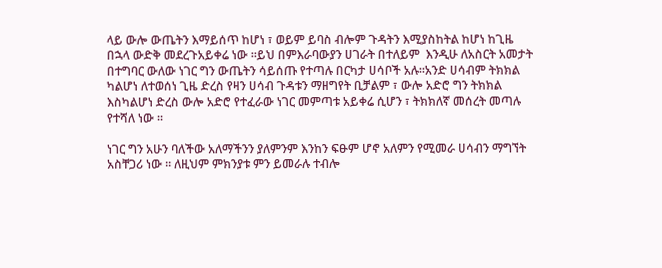ላይ ውሎ ውጤትን እማይሰጥ ከሆነ ፣ ወይም ይባስ ብሎም ጉዳትን እሚያስከትል ከሆነ ከጊዜ በኋላ ውድቅ መደረጉአይቀሬ ነው ።ይህ በምእራባውያን ሀገራት በተለይም  እንዲሁ ለአስርት አመታት በተግባር ውለው ነገር ግን ውጤትን ሳይሰጡ የተጣሉ በርካታ ሀሳቦች አሉ።አንድ ሀሳብም ትክክል ካልሆነ ለተወሰነ ጊዜ ድረስ የዛን ሀሳብ ጉዳቱን ማዘግየት ቢቻልም ፣ ውሎ አድሮ ግን ትክክል እስካልሆነ ድረስ ውሎ አድሮ የተፈራው ነገር መምጣቱ አይቀሬ ሲሆን ፣ ትክክለኛ መሰረት መጣሉ የተሻለ ነው ።

ነገር ግን አሁን ባለችው አለማችንን ያለምንም እንከን ፍፁም ሆኖ አለምን የሚመራ ሀሳብን ማግኘት አስቸጋሪ ነው ። ለዚህም ምክንያቱ ምን ይመራሉ ተብሎ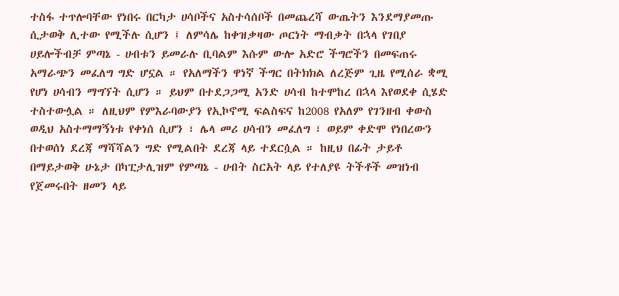ተስፋ ተጥሎባቸው የነበሩ በርካታ ሀሳቦችና አስተሳሰቦች በመጨረሻ ውጤትን እንደማያመጡ ሲታወቅ ሊተው የሚችሉ ሲሆን ፤ ለምሳሌ ከቀዝቃዛው ጦርነት ማብቃት በኋላ የገበያ ሀይሎችብቻ ምጣኔ - ሀብቱን ይመራሉ ቢባልም እሱም ውሎ አድሮ ችግሮችን በመፍጠሩ አማራጭን መፈለግ ግድ ሆኗል ። የአለማችን ዋነኛ ችግር በትክክል ለረጅም ጊዜ የሚሰራ ቋሚ የሆነ ሀሳብን ማግኘት ሲሆን ። ይህም በተደጋጋሚ አንድ ሀሳብ ከተሞከረ በኋላ እየወደቀ ሲሄድ ተስተውሏል ። ለዚህም የምእራባውያን የኢኮኖሚ ፍልስፍና ከ2008 የአለም የገንዘብ ቀውስ ወዲህ አስተማማኝነቱ የቀነሰ ሲሆን ፣ ሌላ መሪ ሀሳብን መፈለግ ፣ ወይም ቀድሞ የነበረውን በተወሰነ ደረጃ ማሻሻልን ግድ የሚልበት ደረጃ ላይ ተደርሷል ። ከዚህ በፊት ታይቶ በማይታወቅ ሁኔታ በካፒታሊዝም የምጣኔ - ሀብት ስርአት ላይ የተለያዩ ትችቶች መዝነብ የጀመሩበት ዘመን ላይ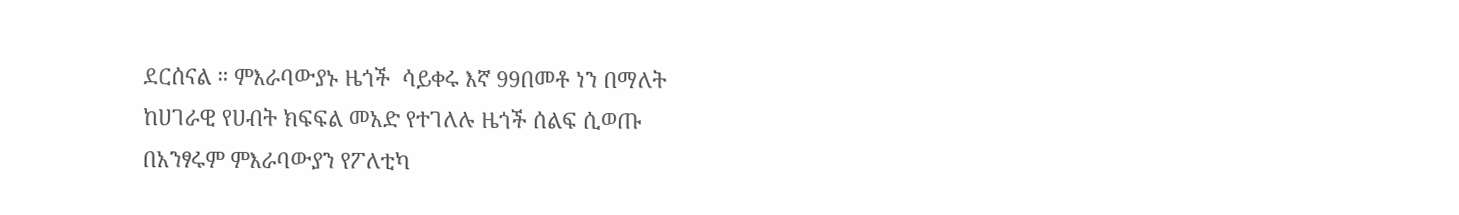ደርሰናል ። ምእራባውያኑ ዜጎች  ሳይቀሩ እኛ 99በመቶ ነን በማለት ከሀገራዊ የሀብት ክፍፍል መአድ የተገለሉ ዜጎች ሰልፍ ሲወጡ በአንፃሩም ምእራባውያን የፖለቲካ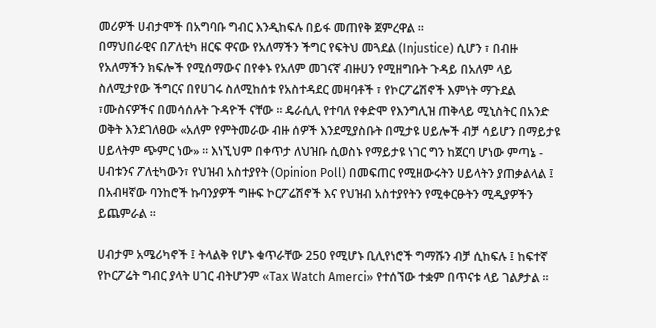መሪዎች ሀብታሞች በአግባቡ ግብር እንዲከፍሉ በይፋ መጠየቅ ጀምረዋል ።
በማህበራዊና በፖለቲካ ዘርፍ ዋናው የአለማችን ችግር የፍትህ መጓደል (Injustice) ሲሆን ፣ በብዙ የአለማችን ክፍሎች የሚሰማውና በየቀኑ የአለም መገናኛ ብዙሀን የሚዘግቡት ጉዳይ በአለም ላይ ስለሚታየው ችግርና በየሀገሩ ስለሚከሰቱ የአስተዳደር መዛባቶች ፣ የኮርፖሬሽኖች እምነት ማጉደል ፣ሙስናዎችና በመሳሰሉት ጉዳዮች ናቸው ። ዴራሲሊ የተባለ የቀድሞ የእንግሊዝ ጠቅላይ ሚኒስትር በአንድ ወቅት እንደገለፀው «አለም የምትመራው ብዙ ሰዎች እንደሚያስቡት በሚታዩ ሀይሎች ብቻ ሳይሆን በማይታዩ ሀይላትም ጭምር ነው» ። እነኚህም በቀጥታ ለህዝቡ ሲወስኑ የማይታዩ ነገር ግን ከጀርባ ሆነው ምጣኔ - ሀብቱንና ፖለቲካውን፣ የህዝብ አስተያየት (Opinion Poll) በመፍጠር የሚዘውሩትን ሀይላትን ያጠቃልላል ፤ በአብዛኛው ባንከሮች ኩባንያዎች ግዙፍ ኮርፖሬሽኖች እና የህዝብ አስተያየትን የሚቀርፁትን ሚዲያዎችን ይጨምራል ።

ሀብታም አሜሪካኖች ፤ ትላልቅ የሆኑ ቁጥራቸው 250 የሚሆኑ ቢሊየነሮች ግማሹን ብቻ ሲከፍሉ ፤ ከፍተኛ የኮርፖሬት ግብር ያላት ሀገር ብትሆንም «Tax Watch Amerci» የተሰኘው ተቋም በጥናቱ ላይ ገልፆታል ።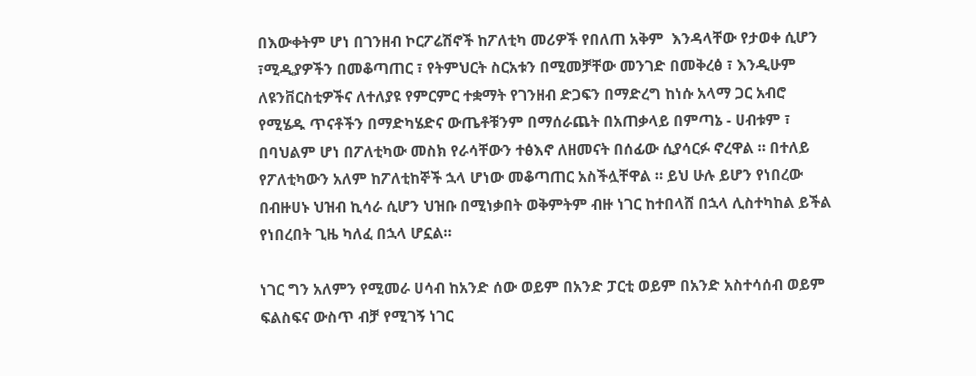በእውቀትም ሆነ በገንዘብ ኮርፖሬሽኖች ከፖለቲካ መሪዎች የበለጠ አቅም  እንዳላቸው የታወቀ ሲሆን ፣ሚዲያዎችን በመቆጣጠር ፣ የትምህርት ስርአቱን በሚመቻቸው መንገድ በመቅረፅ ፣ እንዲሁም ለዩንቨርስቲዎችና ለተለያዩ የምርምር ተቋማት የገንዘብ ድጋፍን በማድረግ ከነሱ አላማ ጋር አብሮ የሚሄዱ ጥናቶችን በማድካሄድና ውጤቶቹንም በማሰራጨት በአጠቃላይ በምጣኔ - ሀብቱም ፣ በባህልም ሆነ በፖለቲካው መስክ የራሳቸውን ተፅእኖ ለዘመናት በሰፊው ሲያሳርፉ ኖረዋል ። በተለይ የፖለቲካውን አለም ከፖለቲከኞች ኋላ ሆነው መቆጣጠር አስችሏቸዋል ። ይህ ሁሉ ይሆን የነበረው በብዙሀኑ ህዝብ ኪሳራ ሲሆን ህዝቡ በሚነቃበት ወቅምትም ብዙ ነገር ከተበላሸ በኋላ ሊስተካከል ይችል የነበረበት ጊዜ ካለፈ በኋላ ሆኗል።

ነገር ግን አለምን የሚመራ ሀሳብ ከአንድ ሰው ወይም በአንድ ፓርቲ ወይም በአንድ አስተሳሰብ ወይም ፍልስፍና ውስጥ ብቻ የሚገኝ ነገር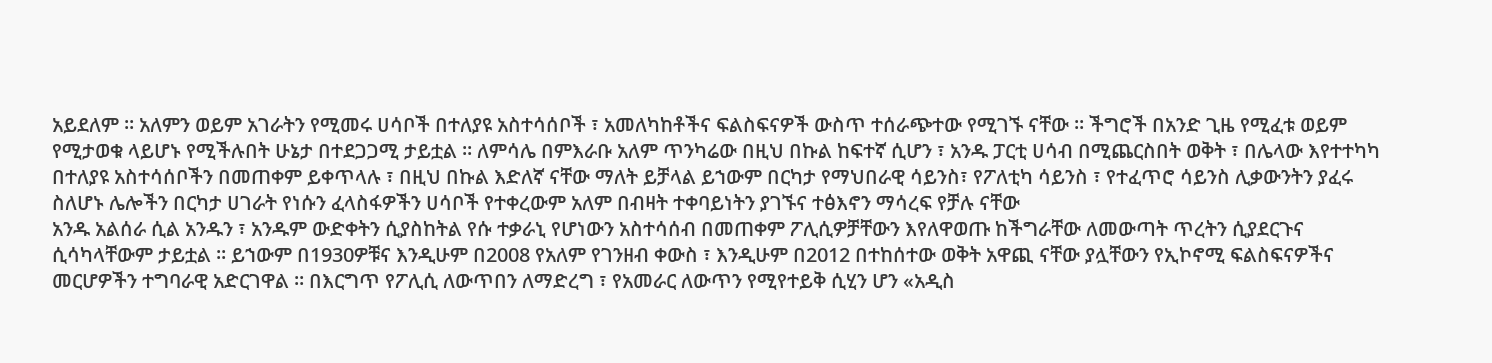አይደለም ። አለምን ወይም አገራትን የሚመሩ ሀሳቦች በተለያዩ አስተሳሰቦች ፣ አመለካከቶችና ፍልስፍናዎች ውስጥ ተሰራጭተው የሚገኙ ናቸው ። ችግሮች በአንድ ጊዜ የሚፈቱ ወይም የሚታወቁ ላይሆኑ የሚችሉበት ሁኔታ በተደጋጋሚ ታይቷል ። ለምሳሌ በምእራቡ አለም ጥንካሬው በዚህ በኩል ከፍተኛ ሲሆን ፣ አንዱ ፓርቲ ሀሳብ በሚጨርስበት ወቅት ፣ በሌላው እየተተካካ በተለያዩ አስተሳሰቦችን በመጠቀም ይቀጥላሉ ፣ በዚህ በኩል እድለኛ ናቸው ማለት ይቻላል ይኀውም በርካታ የማህበራዊ ሳይንስ፣ የፖለቲካ ሳይንስ ፣ የተፈጥሮ ሳይንስ ሊቃውንትን ያፈሩ ስለሆኑ ሌሎችን በርካታ ሀገራት የነሱን ፈላስፋዎችን ሀሳቦች የተቀረውም አለም በብዛት ተቀባይነትን ያገኙና ተፅእኖን ማሳረፍ የቻሉ ናቸው
አንዱ አልሰራ ሲል አንዱን ፣ አንዱም ውድቀትን ሲያስከትል የሱ ተቃራኒ የሆነውን አስተሳሰብ በመጠቀም ፖሊሲዎቻቸውን እየለዋወጡ ከችግራቸው ለመውጣት ጥረትን ሲያደርጉና ሲሳካላቸውም ታይቷል ። ይኀውም በ1930ዎቹና እንዲሁም በ2008 የአለም የገንዘብ ቀውስ ፣ እንዲሁም በ2012 በተከሰተው ወቅት አዋጪ ናቸው ያሏቸውን የኢኮኖሚ ፍልስፍናዎችና መርሆዎችን ተግባራዊ አድርገዋል ። በእርግጥ የፖሊሲ ለውጥበን ለማድረግ ፣ የአመራር ለውጥን የሚየተይቅ ሲሂን ሆን «አዲስ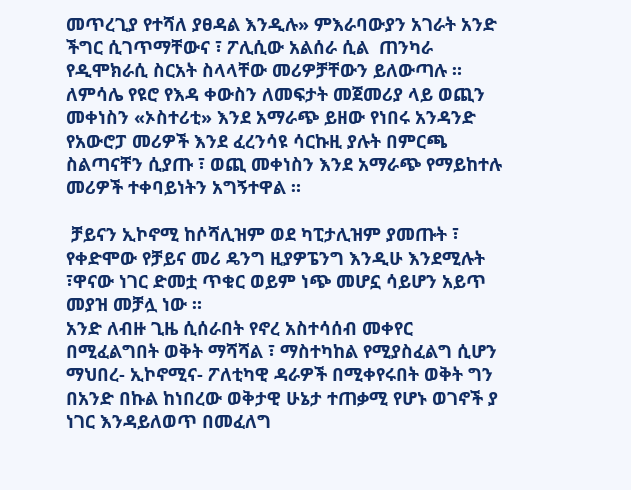መጥረጊያ የተሻለ ያፀዳል እንዲሉ» ምእራባውያን አገራት አንድ ችግር ሲገጥማቸውና ፣ ፖሊሲው አልሰራ ሲል  ጠንካራ የዲሞክራሲ ስርአት ስላላቸው መሪዎቻቸውን ይለውጣሉ ። ለምሳሌ የዩሮ የእዳ ቀውስን ለመፍታት መጀመሪያ ላይ ወጪን መቀነስን «ኦስተሪቲ» እንደ አማራጭ ይዘው የነበሩ አንዳንድ የአውሮፓ መሪዎች እንደ ፈረንሳዩ ሳርኩዚ ያሉት በምርጫ ስልጣናቸን ሲያጡ ፣ ወጪ መቀነስን እንደ አማራጭ የማይከተሉ መሪዎች ተቀባይነትን አግኝተዋል ።

 ቻይናን ኢኮኖሚ ከሶሻሊዝም ወደ ካፒታሊዝም ያመጡት ፣ የቀድሞው የቻይና መሪ ዴንግ ዚያዎፔንግ እንዲሁ እንደሚሉት ፣ዋናው ነገር ድመቷ ጥቁር ወይም ነጭ መሆኗ ሳይሆን አይጥ መያዝ መቻሏ ነው ።
አንድ ለብዙ ጊዜ ሲሰራበት የኖረ አስተሳሰብ መቀየር በሚፈልግበት ወቅት ማሻሻል ፣ ማስተካከል የሚያስፈልግ ሲሆን ማህበረ- ኢኮኖሚና- ፖለቲካዊ ዳራዎች በሚቀየሩበት ወቅት ግን በአንድ በኩል ከነበረው ወቅታዊ ሁኔታ ተጠቃሚ የሆኑ ወገኖች ያ ነገር እንዳይለወጥ በመፈለግ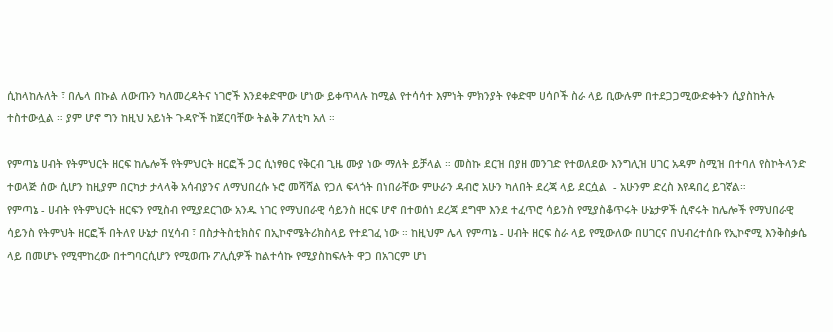ሲከላከሉለት ፣ በሌላ በኩል ለውጡን ካለመረዳትና ነገሮች እንደቀድሞው ሆነው ይቀጥላሉ ከሚል የተሳሳተ እምነት ምክንያት የቀድሞ ሀሳቦች ስራ ላይ ቢውሉም በተደጋጋሚውድቀትን ሲያስከትሉ ተስተውሏል ። ያም ሆኖ ግን ከዚህ አይነት ጉዳዮች ከጀርባቸው ትልቅ ፖለቲካ አለ ።

የምጣኔ ሀብት የትምህርት ዘርፍ ከሌሎች የትምህርት ዘርፎች ጋር ሲነፃፀር የቅርብ ጊዜ ሙያ ነው ማለት ይቻላል ። መስኩ ደርዝ በያዘ መንገድ የተወለደው እንግሊዝ ሀገር አዳም ስሚዝ በተባለ የስኮትላንድ ተወላጅ ሰው ሲሆን ከዚያም በርካታ ታላላቅ አሳብያንና ለማህበረሱ ኑሮ መሻሻል የጋለ ፍላጎት በነበራቸው ምሁራን ዳብሮ አሁን ካለበት ደረጃ ላይ ደርሷል  - አሁንም ድረስ እየዳበረ ይገኛል።
የምጣኔ - ሀብት የትምህርት ዘርፍን የሚስብ የሚያደርገው አንዱ ነገር የማህበራዊ ሳይንስ ዘርፍ ሆኖ በተወሰነ ደረጃ ደግሞ እንደ ተፈጥሮ ሳይንስ የሚያስቆጥሩት ሁኔታዎች ሲኖሩት ከሌሎች የማህበራዊ ሳይንስ የትምህት ዘርፎች በትለየ ሁኔታ በሂሳብ ፣ በስታትስቲክስና በኢኮኖሜትሪክስላይ የተደገፈ ነው ። ከዚህም ሌላ የምጣኔ - ሀብት ዘርፍ ስራ ላይ የሚውለው በሀገርና በህብረተሰቡ የኢኮኖሚ እንቅስቃሴ ላይ በመሆኑ የሚሞከረው በተግባርሲሆን የሚወጡ ፖሊሲዎች ከልተሳኩ የሚያስከፍሉት ዋጋ በአገርም ሆነ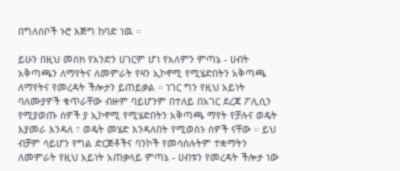በግለሰቦች ኑሮ እጅግ ከባድ ነዉ ።

ይሁን በዚህ መስክ የአንድን ሀገርም ሆነ የአለምን ምጣኔ - ሀብት አቅጣጫን ለማየትና ለመምራት የዛን ኢኮኖሚ የሚሄድበትን አቅጣጫ ለማየትና የመረዳት ችሎታን ይጠይቃል ። ነገር ግን የዚህ አይነት ባለሙያዎች ቁጥራቸው ብዙም ባይሆንም በተለይ በአገር ደረጃ ፖሊሲን የሚያወጡ ሰዎች ያ ኢኮኖሚ የሚሄድበትን አቅጣጫ ማየት የቻሉና ወዴት እያመራ እንዳለ ፣ ወዴት መሄድ እንዳለበት የሚወስኑ ሰዎች ናቸው ። ይህ ብቻም ሳይሆን የግል ድርጅቶችና ባንኮች የመሳሰሉትም ተቋማትን ለመምራት የዚህ አይነት አጠቃላይ ምጣኔ - ሀብቱን የመረዳት ችሎታ ነው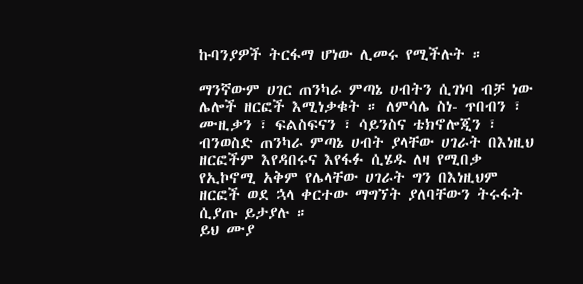ኩባንያዎች ትርፋማ ሆነው ሊመሩ የሚችሉት ።

ማንኛውም ሀገር ጠንካራ ምጣኔ ሀብትን ሲገነባ ብቻ ነው ሌሎች ዘርፎች እሚነቃቁት ። ለምሳሌ ስነ- ጥበብን ፣ ሙዚቃን ፣ ፍልስፍናን ፣ ሳይንስና ቴክኖሎጂን ፣ ብንወስድ ጠንካራ ምጣኔ ሀብት ያላቸው ሀገራት በእነዚህ ዘርፎችም እየዳበሩና እየፋፉ ሲሄዱ ለዛ የሚበቃ የኢኮኖሚ አቅም የሌላቸው ሀገራት ግን በእነዚህም ዘርፎች ወደ ኋላ ቀርተው ማግኘት ያለባቸውን ትሩፋት ሲያጡ ይታያሉ ።
ይህ ሙያ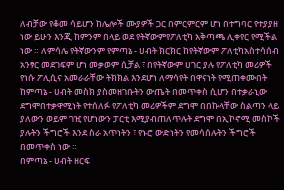ለብቻው የቆመ ሳይሆን ከሌሎች ሙያዎች ጋር በምርምርም ሆነ በተግባር የተያያዘ ነው ይሁን እንጂ ከምንም በላይ ወደ የትኛውምየፖለቲካ አቅጣጫ ሊቀየር የሚችል ነው ። ለምሳሌ የትኛውንም የምጣኔ - ሀብት ክርክር ከየትኛውም ፖለቲካአስተሳሰብ አንፃር መደገፍም ሆነ መቃወም ሲቻል ፣ በየትኛውም ሀገር ያሉ የፖለቲካ መሪዎች የነሱ ፖሊሲና አመራራቸው ትክክል እንደሆነ ለማሳየት በዋናነት የሚጠቀሙበት ከምጣኔ - ሀብት መስክ ያስመዘገቡትን ውጤት በመጥቀስ ሲሆን በተቃራኒው ደግሞበተቃዋሚነት የተሰለፉ የፖለቲካ መሪዎችም ደግሞ በበኩላቸው ስልጣን ላይ ያለውን ወይም ገዢ የሆነውን ፓርቲ እሚያብጠለጥሉት ደግሞ በኢኮኖሚ መስኮች ያሉትን ችግሮች እንደ ስራ አጥነትን ፣ የኑሮ ውድነትን የመሳሰሉትን ችግሮች በመጥቀስ ነው ።
በምጣኔ - ሀብት ዘርፍ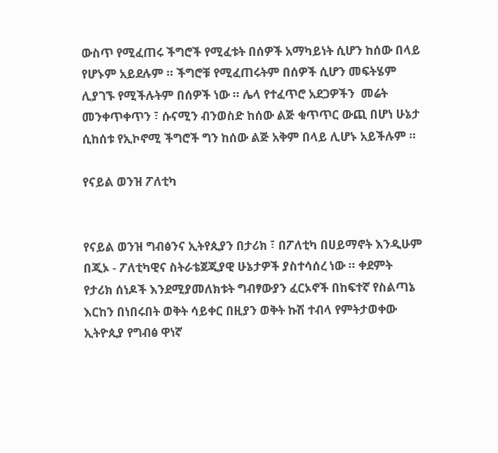ውስጥ የሚፈጠሩ ችግሮች የሚፈቱት በሰዎች አማካይነት ሲሆን ከሰው በላይ የሆኑም አይደሉም ። ችግሮቹ የሚፈጠሩትም በሰዎች ሲሆን መፍትሄም ሊያገኙ የሚችሉትም በሰዎች ነው ። ሌላ የተፈጥሮ አደጋዎችን  መሬት መንቀጥቀጥን ፣ ሱናሚን ብንወስድ ከሰው ልጅ ቁጥጥር ውጪ በሆነ ሁኔታ ሲከሰቱ የኢኮኖሚ ችግሮች ግን ከሰው ልጅ አቅም በላይ ሊሆኑ አይችሉም ።

የናይል ወንዝ ፖለቲካ


የናይል ወንዝ ግብፅንና ኢትየጲያን በታሪክ ፣ በፖለቲካ በሀይማኖት እንዲሁም በጂኦ - ፖለቲካዊና ስትራቴጀጂያዊ ሁኔታዎች ያስተሳሰረ ነው ። ቀደምት የታሪክ ሰነዶች እንደሚያመለክቱት ግብፃውያን ፈርኦኖች በከፍተኛ የስልጣኔ እርከን በነበሩበት ወቅት ሳይቀር በዚያን ወቅት ኩሽ ተብላ የምትታወቀው ኢትዮጲያ የግብፅ ዋነኛ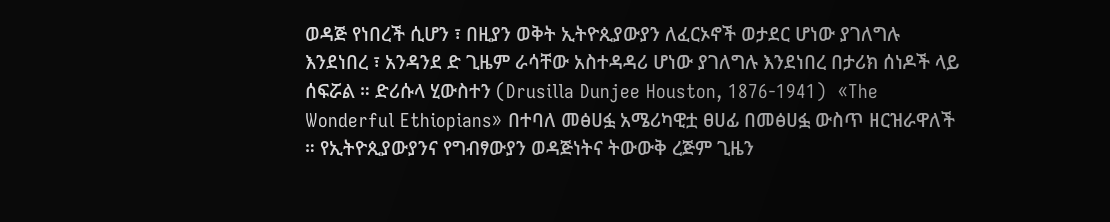ወዳጅ የነበረች ሲሆን ፣ በዚያን ወቅት ኢትዮጲያውያን ለፈርኦኖች ወታደር ሆነው ያገለግሉ እንደነበረ ፣ አንዳንደ ድ ጊዜም ራሳቸው አስተዳዳሪ ሆነው ያገለግሉ እንደነበረ በታሪክ ሰነዶች ላይ ሰፍሯል ። ድሪሱላ ሂውስተን (Drusilla Dunjee Houston, 1876-1941)  «The Wonderful Ethiopians» በተባለ መፅሀፏ አሜሪካዊቷ ፀሀፊ በመፅሀፏ ውስጥ ዘርዝራዋለች ። የኢትዮጲያውያንና የግብፃውያን ወዳጅነትና ትውውቅ ረጅም ጊዜን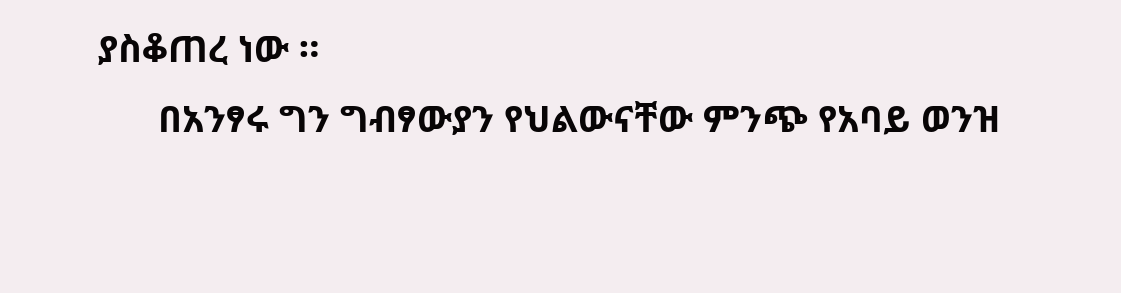ያስቆጠረ ነው ።
      በአንፃሩ ግን ግብፃውያን የህልውናቸው ምንጭ የአባይ ወንዝ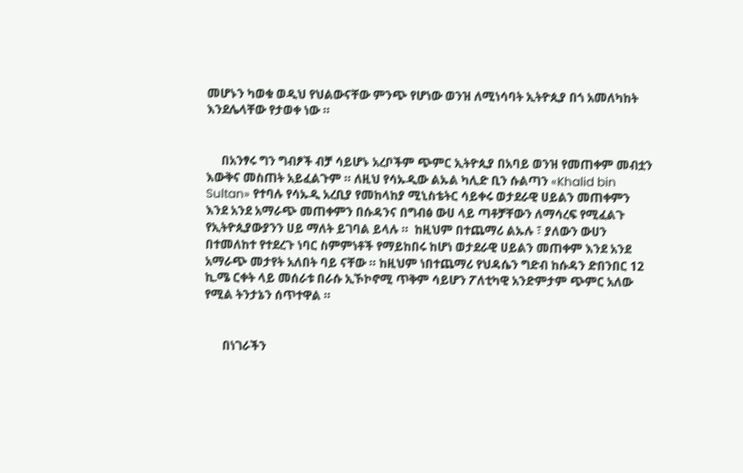መሆኑን ካወቁ ወዲህ የህልውናቸው ምንጭ የሆነው ወንዝ ለሚነሳባት ኢትዮጲያ በጎ አመለካከት እንደሌላቸው የታወቀ ነው ።


     በአንፃሩ ግን ግብፆች ብቻ ሳይሆኑ አረቦችም ጭምር ኢትዮጲያ በአባይ ወንዝ የመጠቀም መብቷን እውቅና መስጠት አይፈልጉም ። ለዚህ የሳኡዲው ልኡል ካሊድ ቢን ሱልጣን «Khalid bin Sultan» የተባሉ የሳኡዲ አረቢያ የመከላከያ ሚኒስቴትር ሳይቀሩ ወታደራዊ ሀይልን መጠቀምን እንደ አንደ አማራጭ መጠቀምን በሱዳንና በግብፅ ውሀ ላይ ጣቶቻቸውን ለማሳረፍ የሚፈልጉ የኢትዮጲያውያንን ሀይ ማለት ይገባል ይላሉ ።  ከዚህም በተጨማሪ ልኡሉ ፣ ያለውን ውሀን በተመለከተ የተደረጉ ነባር ስምምነቶች የማይከበሩ ከሆነ ወታደራዊ ሀይልን መጠቀም እንደ አንደ አማራጭ መታየት አለበት ባይ ናቸው ። ከዚህም ነበተጨማሪ የህዳሴን ግድብ ከሱዳን ድበንበር 12 ኪ.ሜ ርቀት ላይ መሰራቱ በራሱ ኢኾኮኖሚ ጥቅም ሳይሆን ፖለቲካዊ አንድምታም ጭምር አለው የሚል ትንታኔን ሰጥተዋል ።


      በነገራችን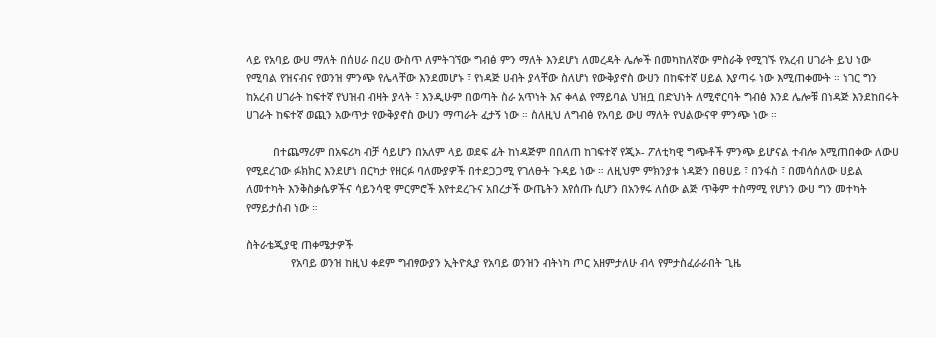ላይ የአባይ ውሀ ማለት በሰሀራ በረሀ ውስጥ ለምትገኘው ግብፅ ምን ማለት እንደሆነ ለመረዳት ሌሎች በመካከለኛው ምስራቅ የሚገኙ የአረብ ሀገራት ይህ ነው የሚባል የዝናብና የወንዝ ምንጭ የሌላቸው እንደመሆኑ ፣ የነዳጅ ሀብት ያላቸው ስለሆነ የውቅያኖስ ውሀን በከፍተኛ ሀይል እያጣሩ ነው እሚጠቀሙት ። ነገር ግን ከአረብ ሀገራት ከፍተኛ የህዝብ ብዛት ያላት ፣ እንዲሁም በወጣት ስራ አጥነት እና ቀላል የማይባል ህዝቧ በድህነት ለሚኖርባት ግብፅ እንደ ሌሎቹ በነዳጅ እንደከበሩት ሀገራት ከፍተኛ ወጪን አውጥታ የውቅያኖስ ውሀን ማጣራት ፈታኝ ነው ። ስለዚህ ለግብፅ የአባይ ውሀ ማለት የህልውናዋ ምንጭ ነው ።

         በተጨማሪም በአፍሪካ ብቻ ሳይሆን በአለም ላይ ወደፍ ፊት ከነዳጅም በበለጠ ከገፍተኛ የጂኦ- ፖለቲካዊ ግጭቶች ምንጭ ይሆናል ተብሎ እሚጠበቀው ለውሀ የሚደረገው ፉክክር እንደሆነ በርካታ የዘርፉ ባለሙያዎች በተደጋጋሚ የገለፁት ጉዳይ ነው ። ለዚህም ምክንያቱ ነዳጅን በፀሀይ ፣ በንፋስ ፣ በመሳሰለው ሀይል  ለመተካት እንቅስቃሴዎችና ሳይንሳዊ ምርምሮች እየተደረጉና አበረታች ውጤትን እየሰጡ ሲሆን በአንፃሩ ለሰው ልጅ ጥቅም ተስማሚ የሆነን ውሀ ግን መተካት የማይታሰብ ነው ።

ስትራቴጂያዊ ጠቀሜታዎች
               የአባይ ወንዝ ከዚህ ቀደም ግብፃውያን ኢትዮጲያ የአባይ ወንዝን ብትነካ ጦር አዘምታለሁ ብላ የምታስፈራራበት ጊዜ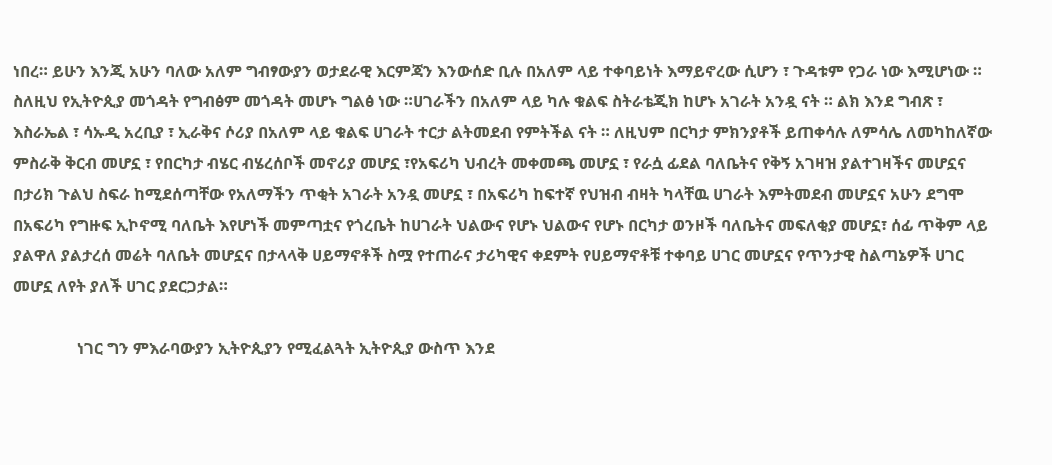ነበረ። ይሁን እንጂ አሁን ባለው አለም ግብፃውያን ወታደራዊ እርምጃን እንውሰድ ቢሉ በአለም ላይ ተቀባይነት እማይኖረው ሲሆን ፣ ጉዳቱም የጋራ ነው እሚሆነው ። ስለዚህ የኢትዮጲያ መጎዳት የግብፅም መጎዳት መሆኑ ግልፅ ነው ።ሀገራችን በአለም ላይ ካሉ ቁልፍ ስትራቴጂክ ከሆኑ አገራት አንዷ ናት ። ልክ እንደ ግብጽ ፣ እስራኤል ፣ ሳኡዲ አረቢያ ፣ ኢራቅና ሶሪያ በአለም ላይ ቁልፍ ሀገራት ተርታ ልትመደብ የምትችል ናት ። ለዚህም በርካታ ምክንያቶች ይጠቀሳሉ ለምሳሌ ለመካከለኛው ምስራቅ ቅርብ መሆኗ ፣ የበርካታ ብሄር ብሄረሰቦች መኖሪያ መሆኗ ፣የአፍሪካ ህብረት መቀመጫ መሆኗ ፣ የራሷ ፊደል ባለቤትና የቅኝ አገዛዝ ያልተገዛችና መሆኗና በታሪክ ጉልህ ስፍራ ከሚደሰጣቸው የአለማችን ጥቂት አገራት አንዷ መሆኗ ፣ በአፍሪካ ከፍተኛ የህዝብ ብዛት ካላቸዉ ሀገራት እምትመደብ መሆኗና አሁን ደግሞ በአፍሪካ የግዙፍ ኢኮኖሚ ባለቤት እየሆነች መምጣቷና የጎረቤት ከሀገራት ህልውና የሆኑ ህልውና የሆኑ በርካታ ወንዞች ባለቤትና መፍለቂያ መሆኗ፣ ሰፊ ጥቅም ላይ ያልዋለ ያልታረሰ መሬት ባለቤት መሆኗና በታላላቅ ሀይማኖቶች ስሟ የተጠራና ታሪካዊና ቀደምት የሀይማኖቶቹ ተቀባይ ሀገር መሆኗና የጥንታዊ ስልጣኔዎች ሀገር መሆኗ ለየት ያለች ሀገር ያደርጋታል።

                ነገር ግን ምእራባውያን ኢትዮጲያን የሚፈልጓት ኢትዮጲያ ውስጥ እንደ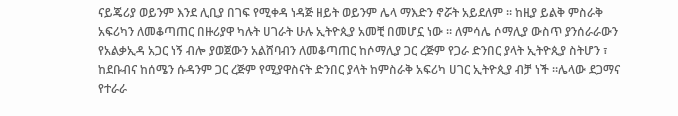ናይጄሪያ ወይንም እንደ ሊቢያ በገፍ የሚቀዳ ነዳጅ ዘይት ወይንም ሌላ ማእድን ኖሯት አይደለም ። ከዚያ ይልቅ ምስራቅ አፍሪካን ለመቆጣጠር በዙሪያዋ ካሉት ሀገራት ሁሉ ኢትዮጲያ አመቺ በመሆኗ ነው ። ለምሳሌ ሶማሊያ ውስጥ ያንሰራራውን የአልቃኢዳ አጋር ነኝ ብሎ ያወጀውን አልሸባብን ለመቆጣጠር ከሶማሊያ ጋር ረጅም የጋራ ድንበር ያላት ኢትዮጲያ ስትሆን ፣ ከደቡብና ከሰሜን ሱዳንም ጋር ረጅም የሚያዋስናት ድንበር ያላት ከምስራቅ አፍሪካ ሀገር ኢትዮጲያ ብቻ ነች ።ሌላው ደጋማና የተራራ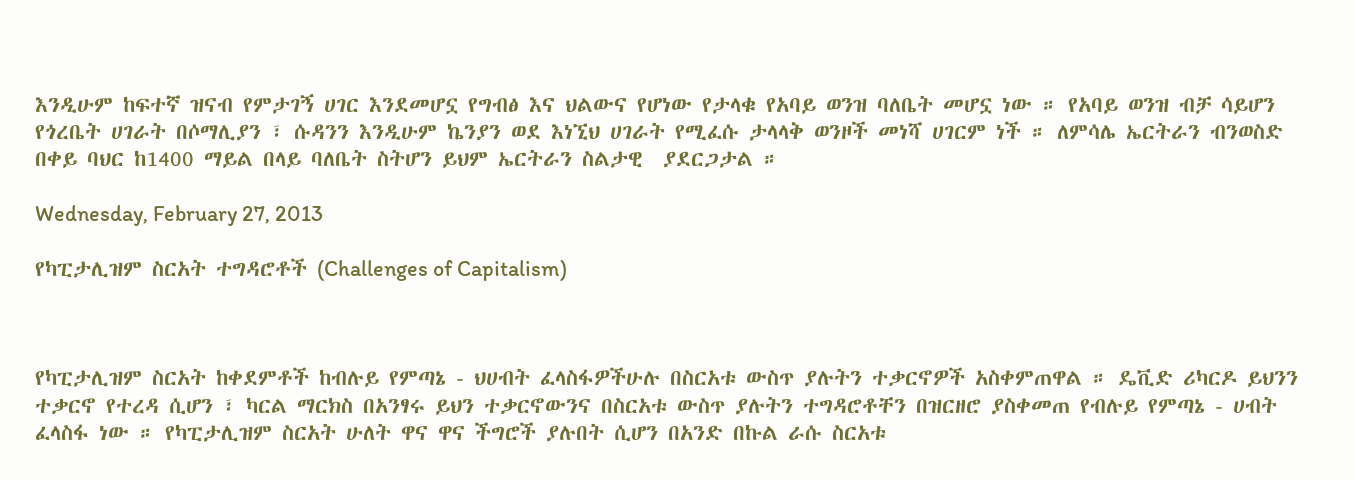እንዲሁም ከፍተኛ ዝናብ የምታገኝ ሀገር እንደመሆኗ የግብፅ እና ህልውና የሆነው የታላቁ የአባይ ወንዝ ባለቤት መሆኗ ነው ። የአባይ ወንዝ ብቻ ሳይሆን የጎረቤት ሀገራት በሶማሊያን ፣ ሱዳንን እንዲሁም ኬንያን ወደ እነኚህ ሀገራት የሚፈሱ ታላላቅ ወንዞች መነሻ ሀገርም ነች ። ለምሳሌ ኤርትራን ብንወስድ በቀይ ባህር ከ1400 ማይል በላይ ባለቤት ስትሆን ይህም ኤርትራን ስልታዊ  ያደርጋታል ።

Wednesday, February 27, 2013

የካፒታሊዝም ስርአት ተግዳሮቶች (Challenges of Capitalism)



የካፒታሊዝም ስርአት ከቀደምቶች ከብሉይ የምጣኔ - ህሀብት ፈላስፋዎችሁሉ በስርአቱ ውስጥ ያሉትን ተቃርኖዎች አስቀምጠዋል ። ዴቪድ ሪካርዶ ይህንን ተቃርኖ የተረዳ ሲሆን ፣ ካርል ማርክስ በአንፃሩ ይህን ተቃርኖውንና በስርአቱ ውስጥ ያሉትን ተግዳሮቶቸን በዝርዘሮ ያስቀመጠ የብሉይ የምጣኔ - ሀብት ፈላስፋ ነው ። የካፒታሊዝም ስርአት ሁለት ዋና ዋና ችግሮች ያሉበት ሲሆን በአንድ በኩል ራሱ ስርአቱ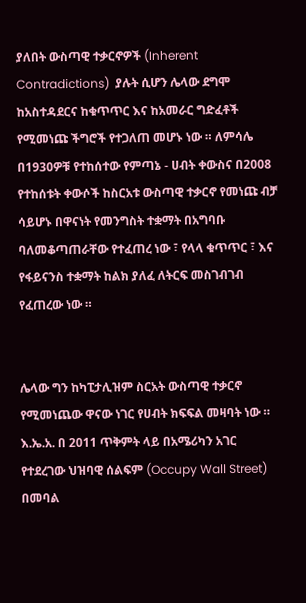ያለበት ውስጣዊ ተቃርኖዎች (Inherent Contradictions)  ያሉት ሲሆን ሌላው ደግሞ ከአስተዳደርና ከቁጥጥር እና ከአመራር ግድፈቶች የሚመነጩ ችግሮች የተጋለጠ መሆኑ ነው ። ለምሳሌ በ1930ዎቹ የተከሰተው የምጣኔ - ሀብት ቀውስና በ2008 የተከሰቱት ቀውሶች ከስርአቱ ውስጣዊ ተቃርኖ የመነጩ ብቻ ሳይሆኑ በዋናነት የመንግስት ተቋማት በአግባቡ ባለመቆጣጠራቸው የተፈጠረ ነው ፣ የላላ ቁጥጥር ፣ እና የፋይናንስ ተቋማት ከልክ ያለፈ ለትርፍ መስገብገብ የፈጠረው ነው ።


ሌላው ግን ከካፒታሊዝም ስርአት ውስጣዊ ተቃርኖ የሚመነጨው ዋናው ነገር የሀብት ክፍፍል መዛባት ነው ። እ.ኤ.አ. በ 2011 ጥቅምት ላይ በአሜሪካን አገር የተደረገው ህዝባዊ ሰልፍም (Occupy Wall Street) በመባል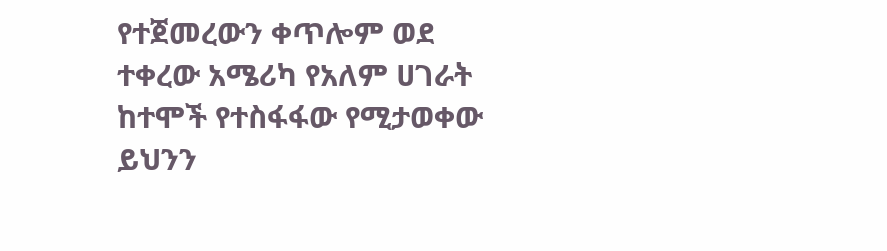የተጀመረውን ቀጥሎም ወደ ተቀረው አሜሪካ የአለም ሀገራት ከተሞች የተስፋፋው የሚታወቀው ይህንን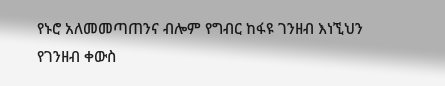የኑሮ አለመመጣጠንና ብሎም የግብር ከፋዩ ገንዘብ እነኚህን የገንዘብ ቀውስ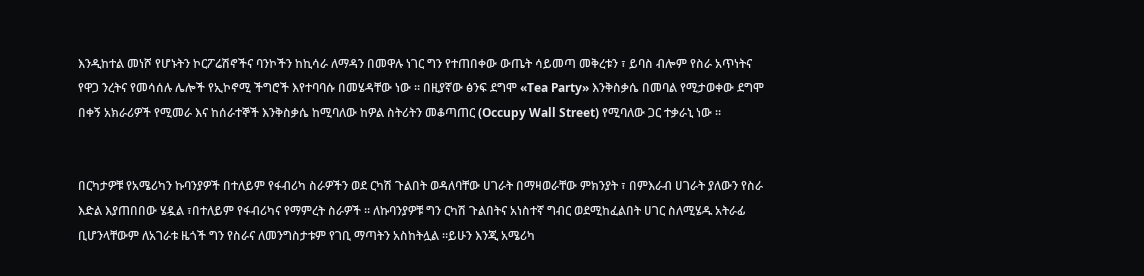እንዲከተል መነሾ የሆኑትን ኮርፖሬሽኖችና ባንኮችን ከኪሳራ ለማዳን በመዋሉ ነገር ግን የተጠበቀው ውጤት ሳይመጣ መቅረቱን ፣ ይባስ ብሎም የስራ አጥነትና የዋጋ ንረትና የመሳሰሉ ሌሎች የኢኮኖሚ ችግሮች እየተባባሱ በመሄዳቸው ነው ። በዚያኛው ፅንፍ ደግሞ «Tea Party» እንቅስቃሴ በመባል የሚታወቀው ደግሞ በቀኝ አክራሪዎች የሚመራ እና ከሰራተኞች እንቅስቃሴ ከሚባለው ከዎል ስትሪትን መቆጣጠር (Occupy Wall Street) የሚባለው ጋር ተቃራኒ ነው ።


በርካታዎቹ የአሜሪካን ኩባንያዎች በተለይም የፋብሪካ ስራዎችን ወደ ርካሽ ጉልበት ወዳለባቸው ሀገራት በማዛወራቸው ምክንያት ፣ በምእራብ ሀገራት ያለውን የስራ እድል እያጠበበው ሄዷል ፣በተለይም የፋብሪካና የማምረት ስራዎች ። ለኩባንያዎቹ ግን ርካሽ ጉልበትና አነስተኛ ግብር ወደሚከፈልበት ሀገር ስለሚሄዱ አትራፊ ቢሆንላቸውም ለአገራቱ ዜጎች ግን የስራና ለመንግስታቱም የገቢ ማጣትን አስከትሏል ።ይሁን እንጂ አሜሪካ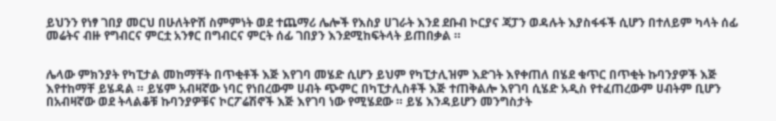ይህንን የነፃ ገበያ መርህ በሁለትዮሽ ስምምነት ወደ ተጨማሪ ሌሎች የእስያ ሀገራት እንደ ደቡብ ኮርያና ጃፓን ወዳሉት እያስፋፋች ሲሆን በተለይም ካላት ሰፊ መሬትና ብዙ የግብርና ምርቷ አንፃር በግብርና ምርት ሰፊ ገበያን እንደሚከፍትላት ይጠበቃል ።


ሌላው ምክንያት የካፒታል መከማቸት በጥቂቶች እጅ እየገባ መሄድ ሲሆን ይህም የካፒታሊዝም እድገት እየቀጠለ በሄደ ቁጥር በጥቂት ኩባንያዎች እጅ እየተከማቸ ይሄዳል ። ይሄም አብዛኛው ነባር የነበረውም ሀብት ጭምር በካፒታሊስቶች እጅ ተጠቅልሎ እየገባ ሲሄድ አዲስ የተፈጠረውም ሀብትም ቢሆን በአብዛኛው ወደ ትላልቆቹ ኩባንያዎቹና ኮርፖሬሽኖች እጅ እየገባ ነው የሚሄደው ። ይሄ እንዳይሆን መንግስታት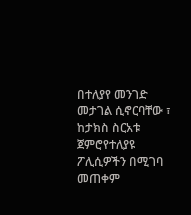በተለያየ መንገድ መታገል ሲኖርባቸው ፣ ከታክስ ስርአቱ ጀምሮየተለያዩ ፖሊሲዎችን በሚገባ መጠቀም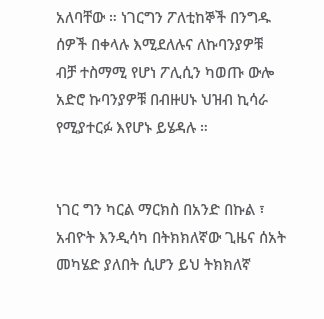አለባቸው ። ነገርግን ፖለቲከኞች በንግዱ ሰዎች በቀላሉ እሚደለሉና ለኩባንያዎቹ ብቻ ተስማሚ የሆነ ፖሊሲን ካወጡ ውሎ አድሮ ኩባንያዎቹ በብዙሀኑ ህዝብ ኪሳራ የሚያተርፉ እየሆኑ ይሄዳሉ ።


ነገር ግን ካርል ማርክስ በአንድ በኩል ፣ አብዮት እንዲሳካ በትክክለኛው ጊዜና ሰአት መካሄድ ያለበት ሲሆን ይህ ትክክለኛ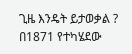ጊዜ እንዴት ይታወቃል ? በ1871 የተካሄደው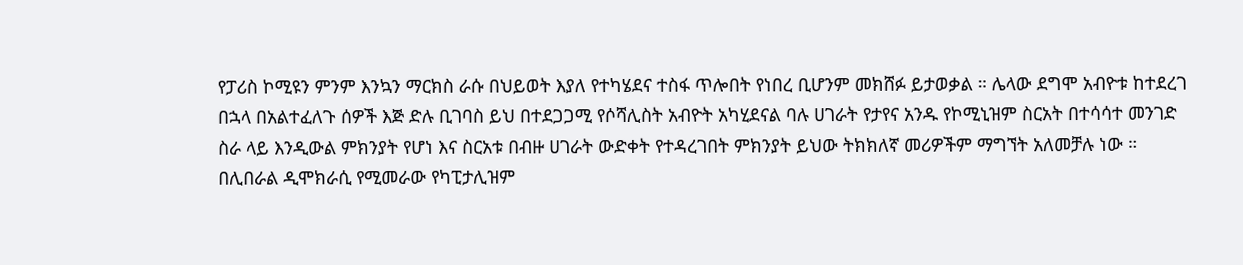የፓሪስ ኮሚዩን ምንም እንኳን ማርክስ ራሱ በህይወት እያለ የተካሄደና ተስፋ ጥሎበት የነበረ ቢሆንም መክሸፉ ይታወቃል ። ሌላው ደግሞ አብዮቱ ከተደረገ በኋላ በአልተፈለጉ ሰዎች እጅ ድሉ ቢገባስ ይህ በተደጋጋሚ የሶሻሊስት አብዮት አካሂደናል ባሉ ሀገራት የታየና አንዱ የኮሚኒዝም ስርአት በተሳሳተ መንገድ ስራ ላይ እንዲውል ምክንያት የሆነ እና ስርአቱ በብዙ ሀገራት ውድቀት የተዳረገበት ምክንያት ይህው ትክክለኛ መሪዎችም ማግኘት አለመቻሉ ነው ። በሊበራል ዲሞክራሲ የሚመራው የካፒታሊዝም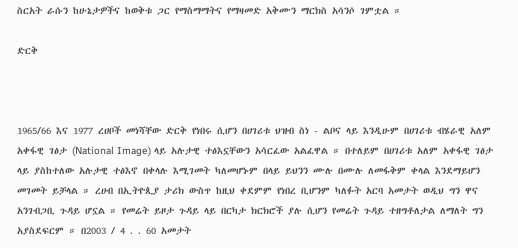ስርአት ራሱን ከሁኔታዎችና ከወቅቱ ጋር የማስማማትና የማዛመድ አቅሙን ማርክስ አሳንሶ ገምቷል ።

ድርቅ



1965/66 እና 1977 ረሀቦች መነሻቸው ድርቅ የነበሩ ሲሆን በሀገሪቱ ህዝብ ስነ - ልቦና ላይ እንዲሁም በሀገሪቱ ብሄራዊ አለም አቀፋዊ ገፅታ (National Image) ላይ አሉታዊ ተፅእኗቸውን አሳርፈው አልፈዋል ። በተለይም በሀገሪቱ አለም አቀፋዊ ገፅታ ላይ ያስከተለው አሉታዊ ተፅእኖ በቀላሉ እሚገመት ካለመሆኑም በላይ ይህንን ሙሉ በሙሉ ለመፋቅም ቀላል እንደማይሆን መገመት ይቻላል ። ረሀብ በኢትዮጲያ ታሪክ ውስጥ ከዚህ ቀደምም የነበረ ቢሆንም ካለፉት አርባ አመታት ወዲህ ግን ዋና አንገብጋቢ ጉዳይ ሆኗል ። የመሬት ይዞታ ጉዳይ ላይ በርካታ ክርክሮች ያሉ ሲሆን የመሬት ጉዳይ ተዘግቶለታል ለማለት ግን አያስደፍርም ። በ2003 / 4 . . 60 አመታት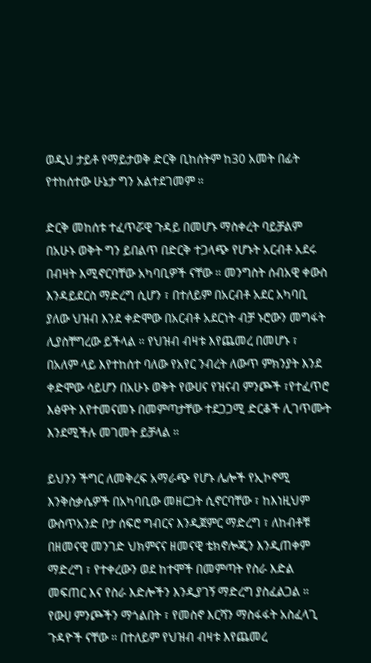ወዲህ ታይቶ የማይታወቅ ድርቅ ቢከሰትም ከ30 አመት በፊት የተከሰተው ሁኔታ ግን አልተደገመም ።

ድርቅ መከሰቱ ተፈጥሯዊ ጉዳይ በመሆኑ ማስቀረት ባይቻልም በአሁኑ ወቅት ግን ይበልጥ በድርቅ ተጋላጭ የሆኑት አርብቶ አደሩ  በብዛት እሚኖርባቸው አካባቢዎች ናቸው ። መንግስት ሰብአዊ ቀውስ እንዳይደርስ ማድረግ ሲሆን ፣ በተለይም በአርብቶ አደር አካባቢ ያለው ህዝብ እንደ ቀድሞው በአርብቶ አደርነት ብቻ ኑሮውን መግፋት ሊያስቸግረው ይችላል ። የህዝብ ብዛቱ እየጨመረ በመሆኑ ፣ በአለም ላይ እየተከሰተ ባለው የአየር ንብረት ለውጥ ምክንያት እንደ ቀድሞው ሳይሆን በአሁኑ ወቅት የውሀና የዝናብ ምንጮች ፣የተፈጥሮ እፅዋት እየተመናመኑ በመምጣታቸው ተደጋጋሚ ድርቆች ሊገጥሙት እንደሚችሉ መገመት ይቻላል ።

ይህንን ችግር ለመቅረፍ አማራጭ የሆኑ ሌሎች የኢኮኖሚ እንቅስቃሴዎች በአካባቢው መዘርጋት ሲኖርባቸው ፣ ከእነዚህም ውስጥአንድ ቦታ ሰፍሮ ግብርና እንዲጀምር ማድረግ ፣ ለከብቶቹ በዘመናዊ መንገድ ህክምናና ዘመናዊ ቴክኖሎጂን እንዲጠቀም ማድረግ ፣ የተቀረውን ወደ ከተሞች በመምጣት የስራ እድል መፍጠር እና የስራ እድሎችን እንዲያገኝ ማድረግ ያስፈልጋል ። የውሀ ምንጮችን ማጎልበት ፣ የመስኖ እርሻን ማስፋፋት አስፈላጊ ጉዳዮች ናቸው ። በተለይም የህዝብ ብዛቱ እየጨመረ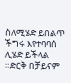ስለሚሄድ ይበልጥ ችግሩ እየተባባሰ ሊሄድ ይችላል ።ድርቅ በቻይናም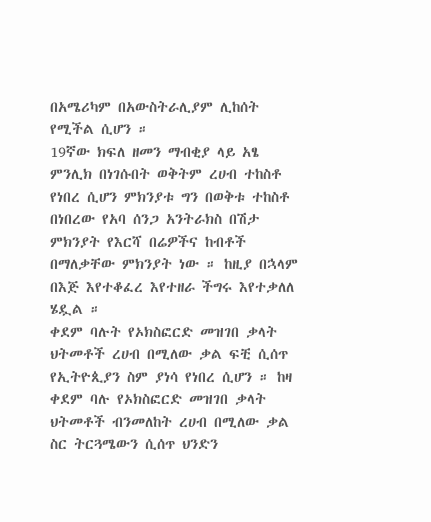በአሜሪካም በአውስትራሊያም ሊከሰት የሚችል ሲሆን ።
19ኛው ክፍለ ዘመን ማብቂያ ላይ አፄ ምንሊክ በነገሱበት ወቅትም ረሀብ ተከስቶ የነበረ ሲሆን ምክንያቱ ግን በወቅቱ ተከስቶ በነበረው የአባ ሰንጋ አንትራክስ በሽታ ምክንያት የእርሻ በሬዎችና ከብቶች በማለቃቸው ምክንያት ነው ። ከዚያ በኋላም በእጅ እየተቆፈረ እየተዘራ ችግሩ እየተቃለለ ሄዷል ።
ቀደም ባሉት የኦክስፎርድ መዝገበ ቃላት ህትመቶች ረሀብ በሚለው ቃል ፍቺ ሲሰጥ የኢትዮጲያን ስም ያነሳ የነበረ ሲሆን ። ከዛ ቀደም ባሉ የኦክስፎርድ መዝገበ ቃላት ህትመቶች ብንመለከት ረሀብ በሚለው ቃል ስር ትርጓሜውን ሲሰጥ ህንድን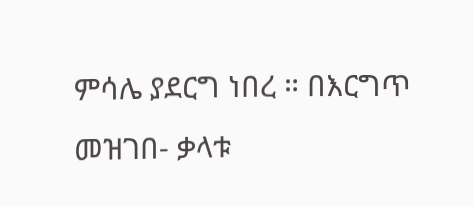ምሳሌ ያደርግ ነበረ ። በእርግጥ መዝገበ- ቃላቱ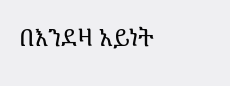በእንደዛ አይነት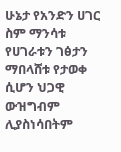ሁኔታ የአንድን ሀገር ስም ማንሳቱ የሀገራቱን ገፅታን ማበላሸቱ የታወቀ ሲሆን ህጋዊ ውዝግብም ሊያስነሳበትም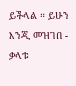ይችላል ። ይሁን እንጂ መዝገበ - ቃላቱ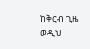ከቅርብ ጊዜ ወዲህ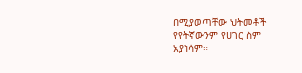በሚያወጣቸው ህትመቶች የየትኛውንም የሀገር ስም አያነሳም።